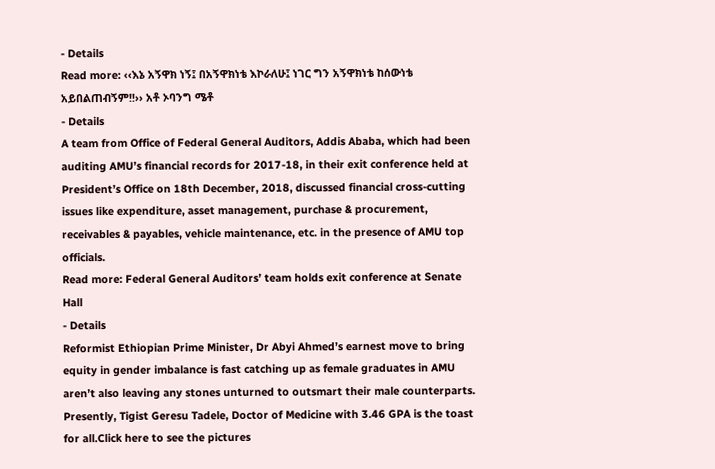- Details
Read more: ‹‹እኔ አኝዋክ ነኝ፤ በአኝዋክነቴ እኮራለሁ፤ ነገር ግን አኝዋክነቴ ከሰውነቴ አይበልጠብኝም!!›› አቶ ኦባንግ ሜቶ
- Details
A team from Office of Federal General Auditors, Addis Ababa, which had been auditing AMU’s financial records for 2017-18, in their exit conference held at President’s Office on 18th December, 2018, discussed financial cross-cutting issues like expenditure, asset management, purchase & procurement, receivables & payables, vehicle maintenance, etc. in the presence of AMU top officials.
Read more: Federal General Auditors’ team holds exit conference at Senate Hall
- Details
Reformist Ethiopian Prime Minister, Dr Abyi Ahmed’s earnest move to bring equity in gender imbalance is fast catching up as female graduates in AMU aren’t also leaving any stones unturned to outsmart their male counterparts. Presently, Tigist Geresu Tadele, Doctor of Medicine with 3.46 GPA is the toast for all.Click here to see the pictures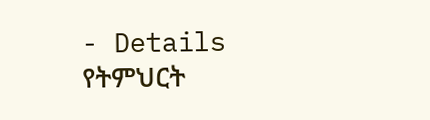- Details
የትምህርት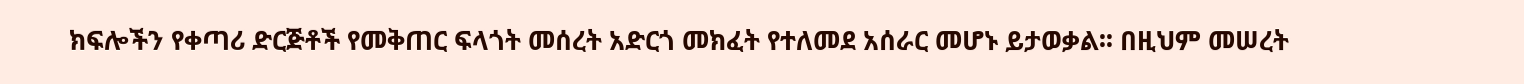ክፍሎችን የቀጣሪ ድርጅቶች የመቅጠር ፍላጎት መሰረት አድርጎ መክፈት የተለመደ አሰራር መሆኑ ይታወቃል፡፡ በዚህም መሠረት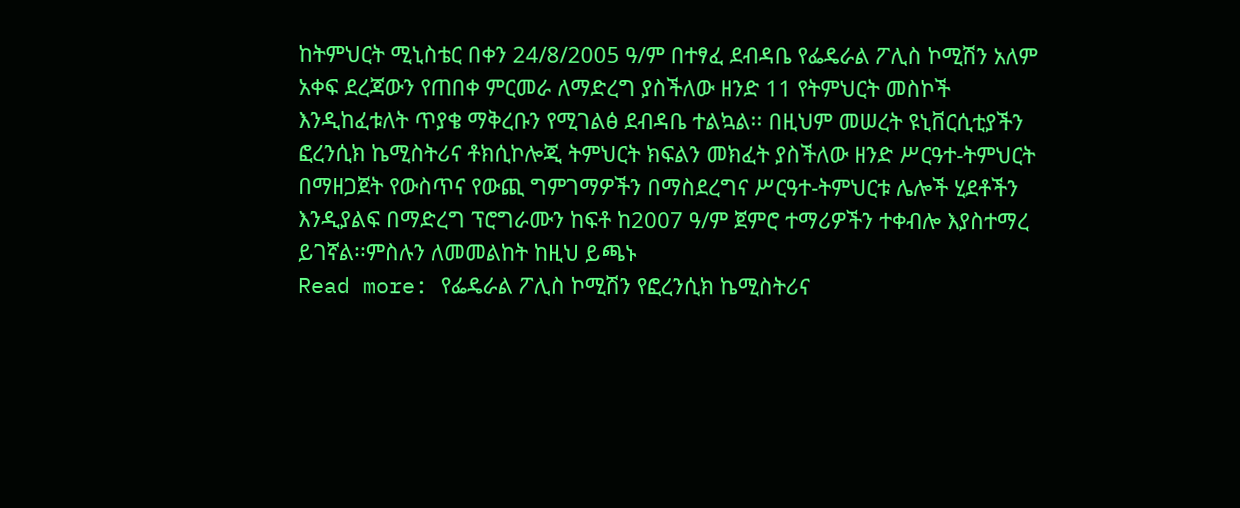ከትምህርት ሚኒስቴር በቀን 24/8/2005 ዓ/ም በተፃፈ ደብዳቤ የፌዴራል ፖሊስ ኮሚሽን አለም አቀፍ ደረጃውን የጠበቀ ምርመራ ለማድረግ ያስችለው ዘንድ 11 የትምህርት መስኮች እንዲከፈቱለት ጥያቄ ማቅረቡን የሚገልፅ ደብዳቤ ተልኳል፡፡ በዚህም መሠረት ዩኒቨርሲቲያችን ፎረንሲክ ኬሚስትሪና ቶክሲኮሎጂ ትምህርት ክፍልን መክፈት ያስችለው ዘንድ ሥርዓተ-ትምህርት በማዘጋጀት የውስጥና የውጪ ግምገማዎችን በማስደረግና ሥርዓተ-ትምህርቱ ሌሎች ሂደቶችን እንዲያልፍ በማድረግ ፕሮግራሙን ከፍቶ ከ2007 ዓ/ም ጀምሮ ተማሪዎችን ተቀብሎ እያስተማረ ይገኛል፡፡ምስሉን ለመመልከት ከዚህ ይጫኑ
Read more: የፌዴራል ፖሊስ ኮሚሽን የፎረንሲክ ኬሚስትሪና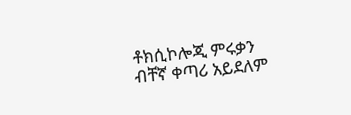ቶክሲኮሎጂ ምሩቃን ብቸኛ ቀጣሪ አይደለም